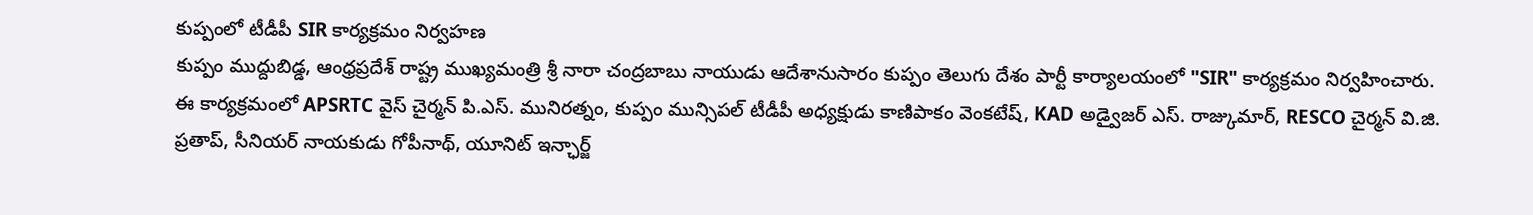కుప్పంలో టీడీపీ SIR కార్యక్రమం నిర్వహణ
కుప్పం ముద్దుబిడ్డ, ఆంధ్రప్రదేశ్ రాష్ట్ర ముఖ్యమంత్రి శ్రీ నారా చంద్రబాబు నాయుడు ఆదేశానుసారం కుప్పం తెలుగు దేశం పార్టీ కార్యాలయంలో "SIR" కార్యక్రమం నిర్వహించారు.
ఈ కార్యక్రమంలో APSRTC వైస్ చైర్మన్ పి.ఎస్. మునిరత్నం, కుప్పం మున్సిపల్ టీడీపీ అధ్యక్షుడు కాణిపాకం వెంకటేష్, KAD అడ్వైజర్ ఎస్. రాజ్కుమార్, RESCO చైర్మన్ వి.జి. ప్రతాప్, సీనియర్ నాయకుడు గోపీనాథ్, యూనిట్ ఇన్ఛార్జ్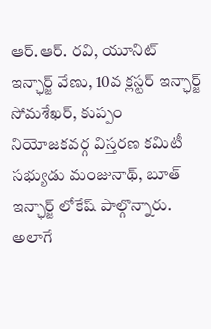ఆర్.ఆర్. రవి, యూనిట్ ఇన్ఛార్జ్ వేణు, 10వ క్లస్టర్ ఇన్ఛార్జ్ సోమశేఖర్, కుప్పం నియోజకవర్గ విస్తరణ కమిటీ సభ్యుడు మంజునాథ్, బూత్ ఇన్ఛార్జ్ లోకేష్ పాల్గొన్నారు.
అలాగే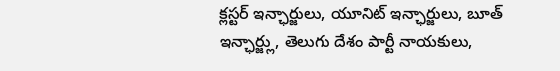క్లస్టర్ ఇన్ఛార్జులు, యూనిట్ ఇన్ఛార్జులు, బూత్ ఇన్ఛార్జ్లు, తెలుగు దేశం పార్టీ నాయకులు,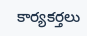కార్యకర్తలు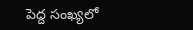పెద్ద సంఖ్యలో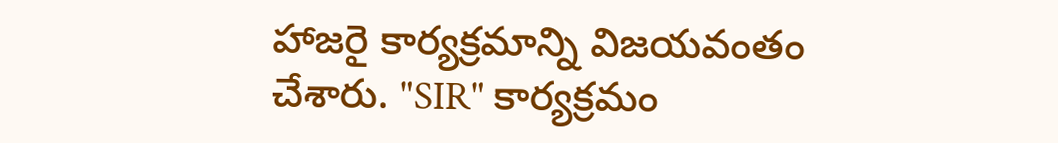హాజరై కార్యక్రమాన్ని విజయవంతం చేశారు. "SIR" కార్యక్రమం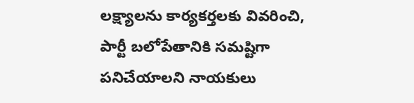లక్ష్యాలను కార్యకర్తలకు వివరించి, పార్టీ బలోపేతానికి సమష్టిగా పనిచేయాలని నాయకులు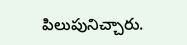పిలుపునిచ్చారు.